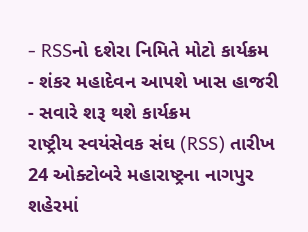- RSSનો દશેરા નિમિતે મોટો કાર્યક્રમ
- શંકર મહાદેવન આપશે ખાસ હાજરી
- સવારે શરૂ થશે કાર્યક્રમ
રાષ્ટ્રીય સ્વયંસેવક સંઘ (RSS) તારીખ 24 ઓક્ટોબરે મહારાષ્ટ્રના નાગપુર શહેરમાં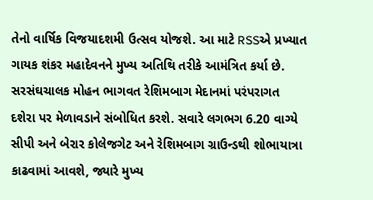તેનો વાર્ષિક વિજયાદશમી ઉત્સવ યોજશે. આ માટે RSSએ પ્રખ્યાત ગાયક શંકર મહાદેવનને મુખ્ય અતિથિ તરીકે આમંત્રિત કર્યા છે. સરસંઘચાલક મોહન ભાગવત રેશિમબાગ મેદાનમાં પરંપરાગત દશેરા પર મેળાવડાને સંબોધિત કરશે. સવારે લગભગ 6.20 વાગ્યે સીપી અને બેરાર કોલેજગેટ અને રેશિમબાગ ગ્રાઉન્ડથી શોભાયાત્રા કાઢવામાં આવશે, જ્યારે મુખ્ય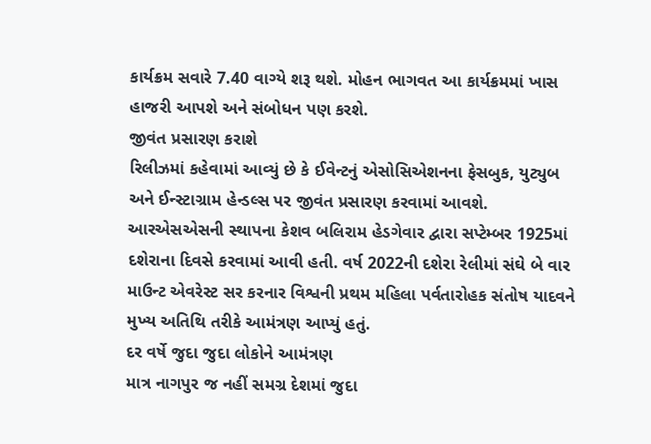કાર્યક્રમ સવારે 7.40 વાગ્યે શરૂ થશે. મોહન ભાગવત આ કાર્યક્રમમાં ખાસ હાજરી આપશે અને સંબોધન પણ કરશે.
જીવંત પ્રસારણ કરાશે
રિલીઝમાં કહેવામાં આવ્યું છે કે ઈવેન્ટનું એસોસિએશનના ફેસબુક, યુટ્યુબ અને ઈન્સ્ટાગ્રામ હેન્ડલ્સ પર જીવંત પ્રસારણ કરવામાં આવશે. આરએસએસની સ્થાપના કેશવ બલિરામ હેડગેવાર દ્વારા સપ્ટેમ્બર 1925માં દશેરાના દિવસે કરવામાં આવી હતી. વર્ષ 2022ની દશેરા રેલીમાં સંઘે બે વાર માઉન્ટ એવરેસ્ટ સર કરનાર વિશ્વની પ્રથમ મહિલા પર્વતારોહક સંતોષ યાદવને મુખ્ય અતિથિ તરીકે આમંત્રણ આપ્યું હતું.
દર વર્ષે જુદા જુદા લોકોને આમંત્રણ
માત્ર નાગપુર જ નહીં સમગ્ર દેશમાં જુદા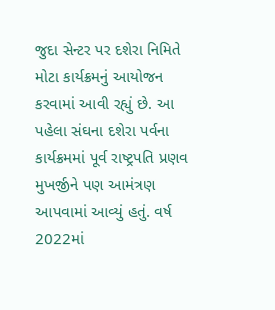જુદા સેન્ટર પર દશેરા નિમિતે મોટા કાર્યક્રમનું આયોજન કરવામાં આવી રહ્યું છે. આ પહેલા સંઘના દશેરા પર્વના કાર્યક્રમમાં પૂર્વ રાષ્ટ્રપતિ પ્રણવ મુખર્જીને પણ આમંત્રણ આપવામાં આવ્યું હતું. વર્ષ 2022માં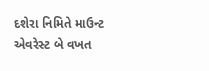દશેરા નિમિતે માઉન્ટ એવરેસ્ટ બે વખત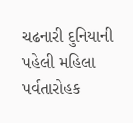ચઢનારી દુનિયાની પહેલી મહિલા પર્વતારોહક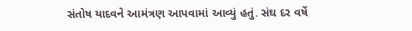સંતોષ યાદવને આમંત્રણ આપવામાં આવ્યું હતું. સંઘ દર વર્ષે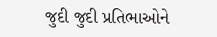જુદી જુદી પ્રતિભાઓને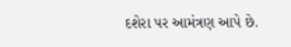દશેરા પર આમંત્રણ આપે છે.